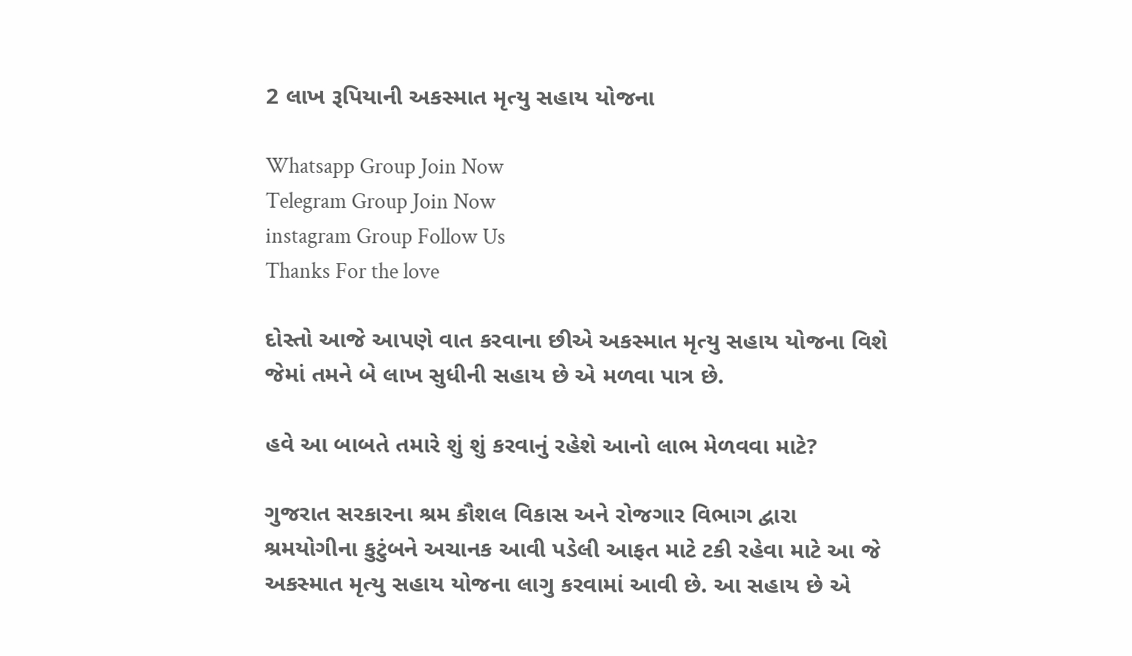2 લાખ રૂપિયાની અકસ્માત મૃત્યુ સહાય યોજના

Whatsapp Group Join Now
Telegram Group Join Now
instagram Group Follow Us
Thanks For the love

દોસ્તો આજે આપણે વાત કરવાના છીએ અકસ્માત મૃત્યુ સહાય યોજના વિશે જેમાં તમને બે લાખ સુધીની સહાય છે એ મળવા પાત્ર છે.

હવે આ બાબતે તમારે શું શું કરવાનું રહેશે આનો લાભ મેળવવા માટે?

ગુજરાત સરકારના શ્રમ કૌશલ વિકાસ અને રોજગાર વિભાગ દ્વારા શ્રમયોગીના કુટુંબને અચાનક આવી પડેલી આફત માટે ટકી રહેવા માટે આ જે અકસ્માત મૃત્યુ સહાય યોજના લાગુ કરવામાં આવી છે. આ સહાય છે એ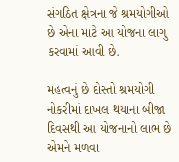સંગઠિત ક્ષેત્રના જે શ્રમયોગીઓ છે એના માટે આ યોજના લાગુ કરવામાં આવી છે.

મહત્વનું છે દોસ્તો શ્રમયોગી નોકરીમાં દાખલ થયાના બીજા દિવસથી આ યોજનાનો લાભ છે એમને મળવા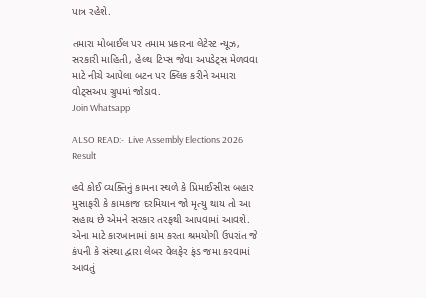પાત્ર રહેશે.

તમારા મોબાઈલ પર તમામ પ્રકારના લેટેસ્ટ ન્યૂઝ, સરકારી માહિતી, હેલ્થ ટિપ્સ જેવા અપડેટ્સ મેળવવા માટે નીચે આપેલા બટન પર ક્લિક કરીને અમારા વોટ્સઅપ ગ્રુપમાં જોડાવ.                                       Join Whatsapp

ALSO READ:-  Live Assembly Elections 2026 Result

હવે કોઈ વ્યક્તિનું કામના સ્થળે કે પ્રિમાઈસીસ બહાર મુસાફરી કે કામકાજ દરમિયાન જો મૃત્યુ થાય તો આ સહાય છે એમને સરકાર તરફથી આપવામાં આવશે. એના માટે કારખાનામાં કામ કરતા શ્રમયોગી ઉપરાંત જે કંપની કે સંસ્થા દ્વારા લેબર વેલફેર ફંડ જમા કરવામાં આવતું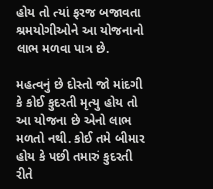હોય તો ત્યાં ફરજ બજાવતા શ્રમયોગીઓને આ યોજનાનો લાભ મળવા પાત્ર છે.

મહત્વનું છે દોસ્તો જો માંદગી કે કોઈ કુદરતી મૃત્યુ હોય તો આ યોજના છે એનો લાભ મળતો નથી. કોઈ તમે બીમાર હોય કે પછી તમારું કુદરતી રીતે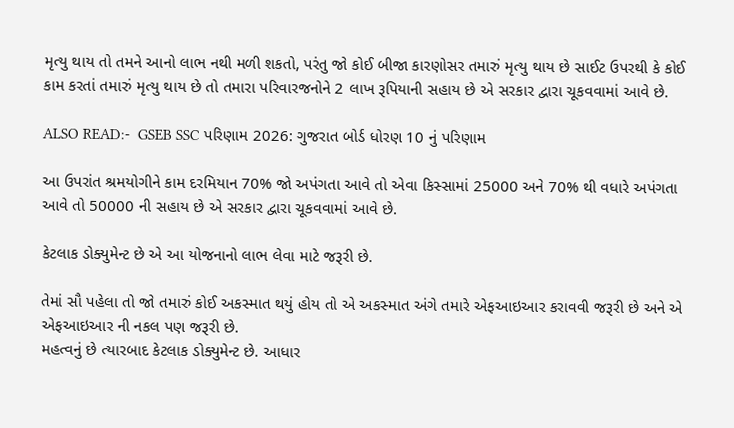મૃત્યુ થાય તો તમને આનો લાભ નથી મળી શકતો, પરંતુ જો કોઈ બીજા કારણોસર તમારું મૃત્યુ થાય છે સાઈટ ઉપરથી કે કોઈ કામ કરતાં તમારું મૃત્યુ થાય છે તો તમારા પરિવારજનોને 2 લાખ રૂપિયાની સહાય છે એ સરકાર દ્વારા ચૂકવવામાં આવે છે.

ALSO READ:-  GSEB SSC પરિણામ 2026: ગુજરાત બોર્ડ ધોરણ 10 નું પરિણામ

આ ઉપરાંત શ્રમયોગીને કામ દરમિયાન 70% જો અપંગતા આવે તો એવા કિસ્સામાં 25000 અને 70% થી વધારે અપંગતા આવે તો 50000 ની સહાય છે એ સરકાર દ્વારા ચૂકવવામાં આવે છે.

કેટલાક ડોક્યુમેન્ટ છે એ આ યોજનાનો લાભ લેવા માટે જરૂરી છે.

તેમાં સૌ પહેલા તો જો તમારું કોઈ અકસ્માત થયું હોય તો એ અકસ્માત અંગે તમારે એફઆઇઆર કરાવવી જરૂરી છે અને એ એફઆઇઆર ની નકલ પણ જરૂરી છે.
મહત્વનું છે ત્યારબાદ કેટલાક ડોક્યુમેન્ટ છે. આધાર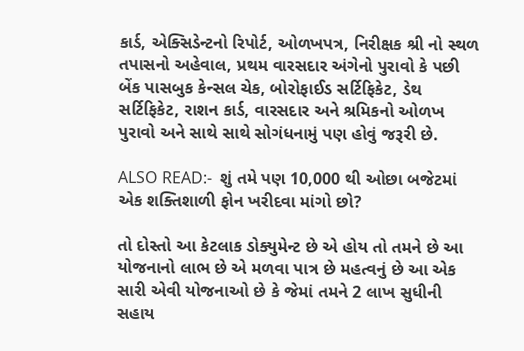કાર્ડ, એક્સિડેન્ટનો રિપોર્ટ, ઓળખપત્ર, નિરીક્ષક શ્રી નો સ્થળ તપાસનો અહેવાલ, પ્રથમ વારસદાર અંગેનો પુરાવો કે પછી બેંક પાસબુક કેન્સલ ચેક, બોરોફાઈડ સર્ટિફિકેટ, ડેથ સર્ટિફિકેટ, રાશન કાર્ડ, વારસદાર અને શ્રમિકનો ઓળખ પુરાવો અને સાથે સાથે સોગંધનામું પણ હોવું જરૂરી છે.

ALSO READ:-  શું તમે પણ 10,000 થી ઓછા બજેટમાં એક શક્તિશાળી ફોન ખરીદવા માંગો છો?

તો દોસ્તો આ કેટલાક ડોક્યુમેન્ટ છે એ હોય તો તમને છે આ યોજનાનો લાભ છે એ મળવા પાત્ર છે મહત્વનું છે આ એક સારી એવી યોજનાઓ છે કે જેમાં તમને 2 લાખ સુધીની સહાય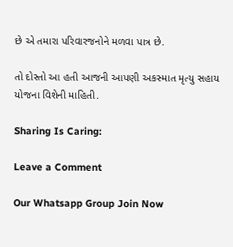છે એ તમારા પરિવારજનોને મળવા પાત્ર છે.

તો દોસ્તો આ હતી આજની આપણી અકસ્માત મૃત્યુ સહાય યોજના વિશેની માહિતી.

Sharing Is Caring:

Leave a Comment

Our Whatsapp Group Join Now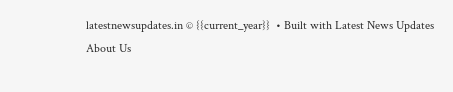latestnewsupdates.in © {{current_year}}  • Built with Latest News Updates
About Us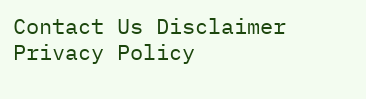Contact Us Disclaimer Privacy Policy